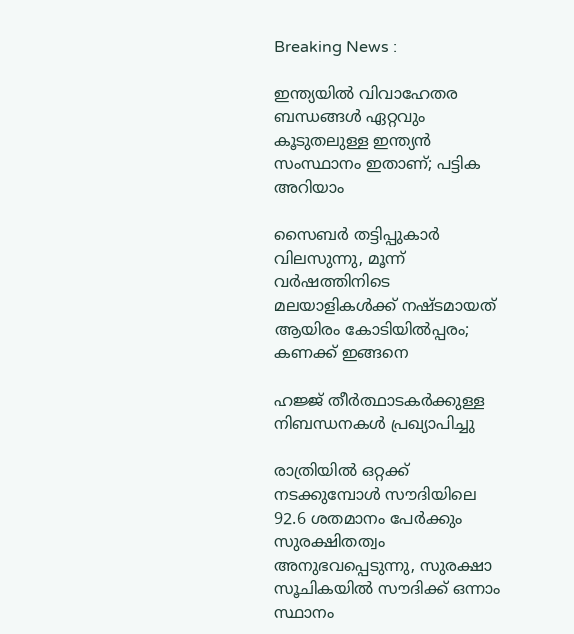Breaking News :

ഇന്ത്യയില്‍ വിവാഹേതര ബന്ധങ്ങള്‍ ഏറ്റവും കൂടുതലുള്ള ഇന്ത്യന്‍ സംസ്ഥാനം ഇതാണ്; പട്ടിക അറിയാം

സൈബര്‍ തട്ടിപ്പുകാര്‍ വിലസുന്നു, മൂന്ന് വര്‍ഷത്തിനിടെ മലയാളികള്‍ക്ക് നഷ്ടമായത് ആയിരം കോടിയില്‍പ്പരം; കണക്ക് ഇങ്ങനെ

ഹജ്ജ് തീർത്ഥാടകർക്കുള്ള നിബന്ധനകൾ പ്രഖ്യാപിച്ചു

രാത്രിയിൽ ഒറ്റക്ക് നടക്കുമ്പോൾ സൗദിയിലെ 92.6 ശതമാനം പേർക്കും സുരക്ഷിതത്വം അനുഭവപ്പെടുന്നു, സുരക്ഷാ സൂചികയിൽ സൗദിക്ക് ഒന്നാം സ്ഥാനം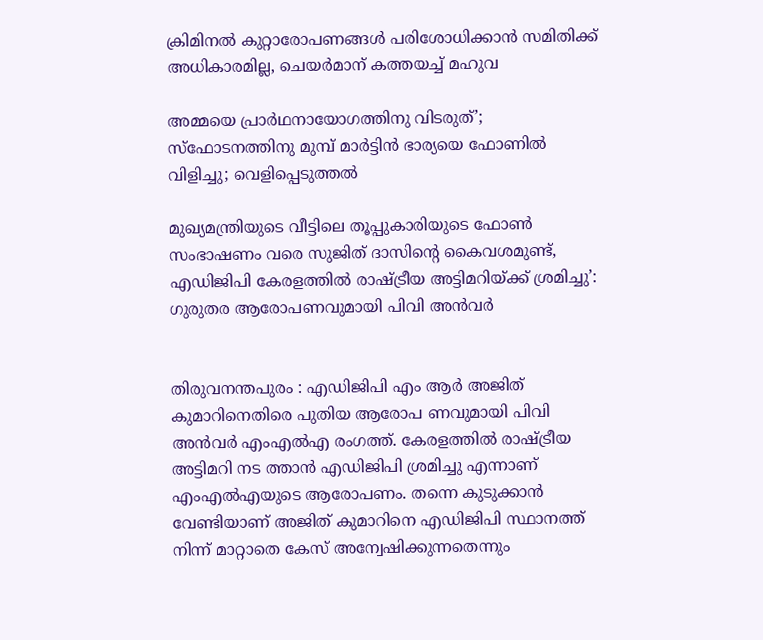ക്രിമിനല്‍ കുറ്റാരോപണങ്ങള്‍ പരിശോധിക്കാന്‍ സമിതിക്ക്‌ അധികാരമില്ല, ചെയര്‍മാന്‌ കത്തയച്ച് മഹുവ

അമ്മയെ പ്രാര്‍ഥനായോഗത്തിനു വിടരുത്’; സ്‌ഫോടനത്തിനു മുമ്പ് മാര്‍ട്ടിന്‍ ഭാര്യയെ ഫോണില്‍ വിളിച്ചു; വെളിപ്പെടുത്തല്‍

മുഖ്യമന്ത്രിയുടെ വീട്ടിലെ തൂപ്പുകാരിയുടെ ഫോണ്‍ സംഭാഷണം വരെ സുജിത് ദാസിന്‍റെ കൈവശമുണ്ട്, എഡിജിപി കേരളത്തിൽ രാഷ്‌ട്രീയ അട്ടിമറിയ്‌ക്ക് ശ്രമിച്ചു’: ഗുരുതര ആരോപണവുമായി പിവി അന്‍വര്‍


തിരുവനന്തപുരം : എഡിജിപി എം ആര്‍ അജിത് കുമാറിനെതിരെ പുതിയ ആരോപ ണവുമായി പിവി അൻവർ എംഎൽഎ രംഗത്ത്. കേരളത്തിൽ രാഷ്ട്രീയ അട്ടിമറി നട ത്താൻ എഡിജിപി ശ്രമിച്ചു എന്നാണ് എംഎല്‍എയുടെ ആരോപണം. തന്നെ കുടുക്കാൻ വേണ്ടിയാണ് അജിത് കുമാറിനെ എഡിജിപി സ്ഥാനത്ത് നിന്ന് മാറ്റാതെ കേസ് അന്വേഷിക്കുന്നതെന്നും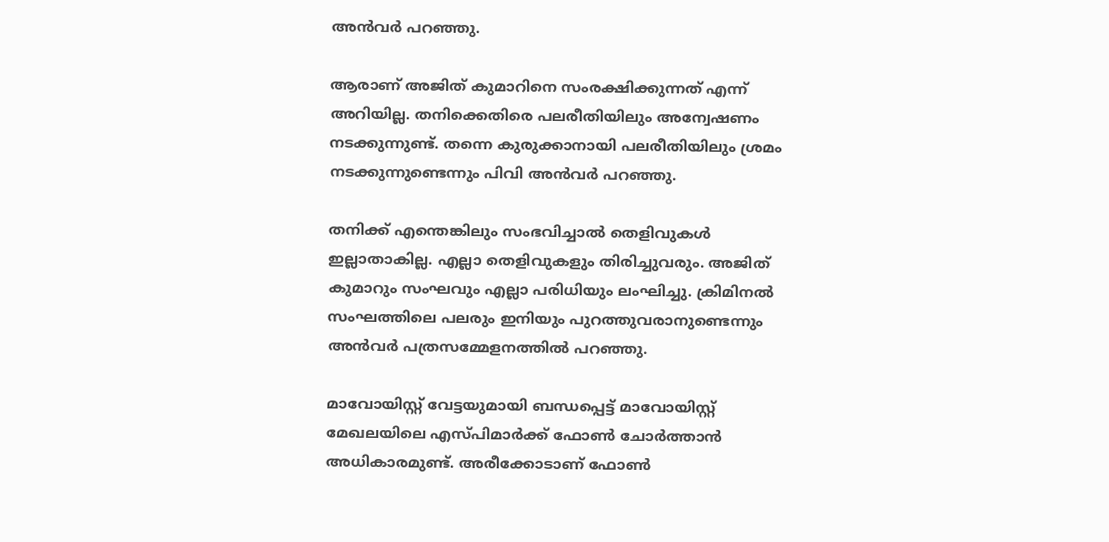അൻവർ പറഞ്ഞു.

ആരാണ് അജിത് കുമാറിനെ സംരക്ഷിക്കുന്നത് എന്ന് അറിയില്ല. തനിക്കെതിരെ പലരീതിയിലും അന്വേഷണം നടക്കുന്നുണ്ട്. തന്നെ കുരുക്കാനായി പലരീതിയിലും ശ്രമം നടക്കുന്നുണ്ടെന്നും പിവി അന്‍വര്‍ പറഞ്ഞു.

തനിക്ക് എന്തെങ്കിലും സംഭവിച്ചാല്‍ തെളിവുകൾ ഇല്ലാതാകില്ല. എല്ലാ തെളിവുകളും തിരിച്ചുവരും. അജിത് കുമാറും സംഘവും എല്ലാ പരിധിയും ലംഘിച്ചു. ക്രിമിനൽ സംഘത്തിലെ പലരും ഇനിയും പുറത്തുവരാനുണ്ടെന്നും അൻവർ പത്രസമ്മേളനത്തിൽ പറഞ്ഞു.

മാവോയിസ്റ്റ് വേട്ടയുമായി ബന്ധപ്പെട്ട് മാവോയിസ്റ്റ് മേഖലയിലെ എസ്‌പിമാർക്ക് ഫോൺ ചോർത്താൻ അധികാരമുണ്ട്. അരീക്കോടാണ് ഫോൺ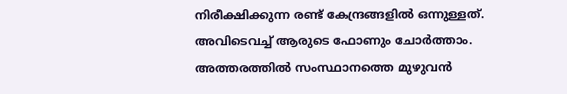നിരീക്ഷിക്കുന്ന രണ്ട് കേന്ദ്രങ്ങളില്‍ ഒന്നുള്ളത്. അവിടെവച്ച് ആരുടെ ഫോണും ചോര്‍ത്താം. അത്തരത്തില്‍ സംസ്ഥാനത്തെ മുഴുവൻ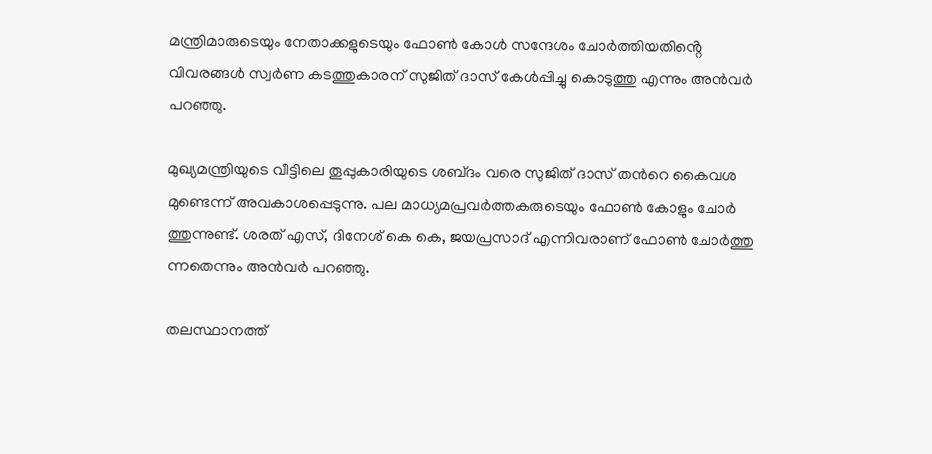മന്ത്രിമാരുടെയും നേതാക്കളുടെയും ഫോൺ കോൾ സന്ദേശം ചോർത്തിയതിൻ്റെ വിവരങ്ങൾ സ്വർണ കടത്തുകാരന് സുജിത് ദാസ് കേൾപ്പിച്ചു കൊടുത്തു എന്നും അൻവർ പറഞ്ഞു.

മുഖ്യമന്ത്രിയുടെ വീട്ടിലെ തൂപ്പുകാരിയുടെ ശബ്‌ദം വരെ സുജിത് ദാസ് തന്‍റെ കൈവശ മുണ്ടെന്ന് അവകാശപ്പെടുന്നു. പല മാധ്യമപ്രവർത്തകരുടെയും ഫോൺ കോളും ചോർ ത്തുന്നുണ്ട്. ശരത് എസ്, ദിനേശ് കെ കെ, ജയപ്രസാദ് എന്നിവരാണ് ഫോൺ ചോർത്തു ന്നതെന്നും അന്‍വര്‍ പറഞ്ഞു.

തലസ്ഥാനത്ത്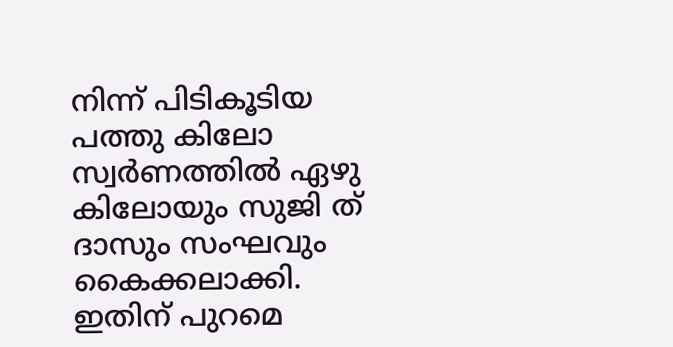നിന്ന് പിടികൂടിയ പത്തു കിലോ സ്വർണത്തിൽ ഏഴു കിലോയും സുജി ത് ദാസും സംഘവും കൈക്കലാക്കി. ഇതിന് പുറമെ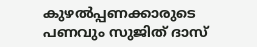കുഴൽപ്പണക്കാരുടെ പണവും സുജിത് ദാസ്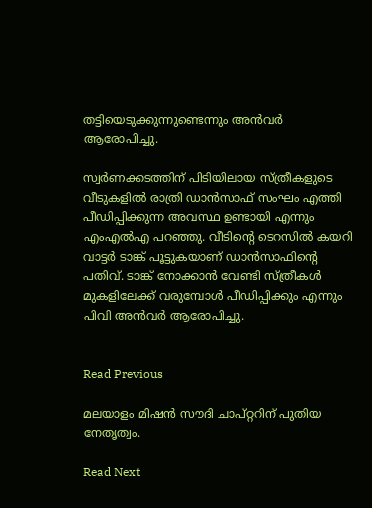തട്ടിയെടുക്കുന്നുണ്ടെന്നും അന്‍വര്‍ ആരോപിച്ചു.

സ്വർണക്കടത്തിന് പിടിയിലായ സ്ത്രീകളുടെ വീടുകളിൽ രാത്രി ഡാൻസാഫ് സംഘം എത്തി പീഡിപ്പിക്കുന്ന അവസ്ഥ ഉണ്ടായി എന്നും എംഎല്‍എ പറഞ്ഞു. വീടിന്‍റെ ടെറസിൽ കയറി വാട്ടർ ടാങ്ക് പൂട്ടുകയാണ് ഡാൻസാഫിന്‍റെ പതിവ്. ടാങ്ക് നോക്കാൻ വേണ്ടി സ്ത്രീകൾ മുകളിലേക്ക് വരുമ്പോൾ പീഡിപ്പിക്കും എന്നും പിവി അന്‍വര്‍ ആരോപിച്ചു.


Read Previous

മലയാളം മിഷൻ സൗദി ചാപ്റ്ററിന് പുതിയ നേതൃത്വം.

Read Next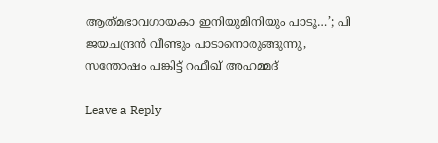ആത്‌മഭാവഗായകാ ഇനിയുമിനിയും പാടൂ…’; പി ജയചന്ദ്രന്‍ വീണ്ടും പാടാനൊരുങ്ങുന്നു, സന്തോഷം പങ്കിട്ട് റഫീഖ് അഹമ്മദ്

Leave a Reply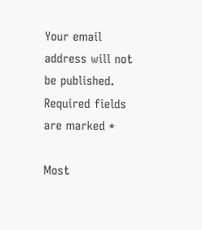Your email address will not be published. Required fields are marked *

Most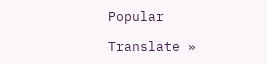Popular

Translate »